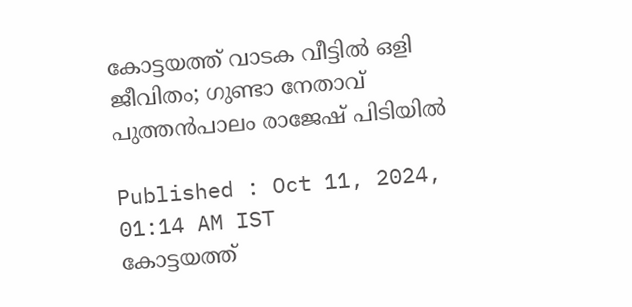കോട്ടയത്ത് വാടക വീട്ടിൽ ഒളി ജീവിതം; ഗുണ്ടാ നേതാവ് പുത്തൻപാലം രാജേഷ് പിടിയിൽ

Published : Oct 11, 2024, 01:14 AM IST
കോട്ടയത്ത്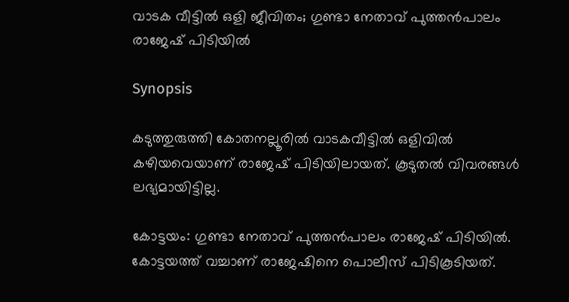വാടക വീട്ടിൽ ഒളി ജീവിതം; ഗുണ്ടാ നേതാവ് പുത്തൻപാലം രാജേഷ് പിടിയിൽ

Synopsis

കടുത്തുരുത്തി കോതനല്ലൂരില്‍ വാടകവീട്ടില്‍ ഒളിവില്‍ കഴിയവെയാണ് രാജേഷ് പിടിയിലായത്. കൂടുതൽ വിവരങ്ങൾ ലഭ്യമായിട്ടില്ല.

കോട്ടയം: ഗുണ്ടാ നേതാവ് പുത്തൻപാലം രാജേഷ് പിടിയിൽ. കോട്ടയത്ത് വച്ചാണ് രാജേഷിനെ പൊലീസ് പിടികൂടിയത്.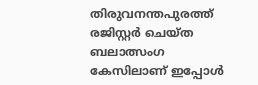തിരുവനന്തപുരത്ത് രജിസ്റ്റർ ചെയ്ത ബലാത്സംഗ കേസിലാണ് ഇപ്പോൾ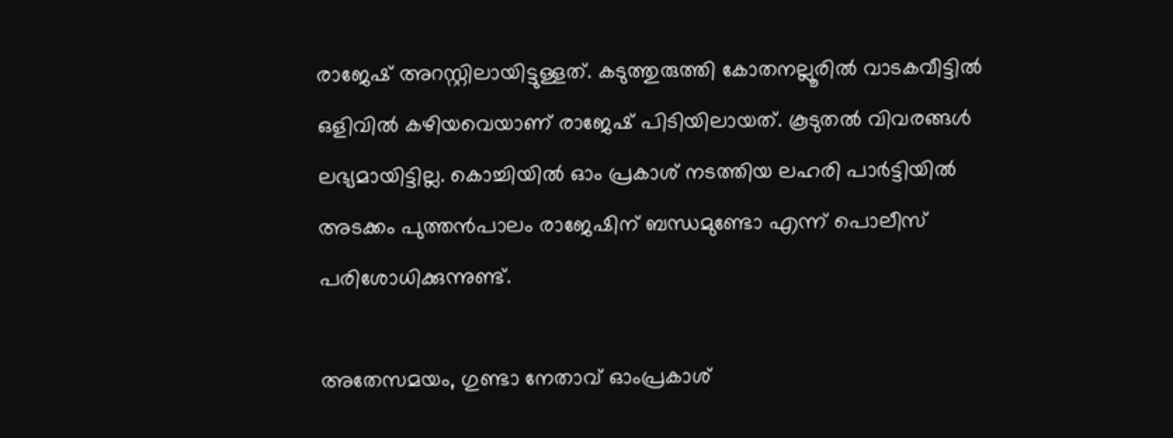രാജേഷ് അറസ്റ്റിലായിട്ടുള്ളത്. കടുത്തുരുത്തി കോതനല്ലൂരില്‍ വാടകവീട്ടില്‍ ഒളിവില്‍ കഴിയവെയാണ് രാജേഷ് പിടിയിലായത്. കൂടുതൽ വിവരങ്ങൾ ലഭ്യമായിട്ടില്ല. കൊച്ചിയിൽ ഓം പ്രകാശ് നടത്തിയ ലഹരി പാർട്ടിയിൽ അടക്കം പുത്തൻപാലം രാജേഷിന് ബന്ധമുണ്ടോ എന്ന് പൊലീസ് പരിശോധിക്കുന്നുണ്ട്.

അതേസമയം, ഗുണ്ടാ നേതാവ് ഓംപ്രകാശ്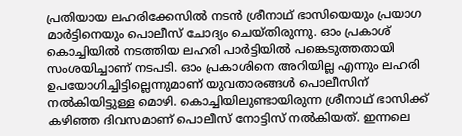പ്രതിയായ ലഹരിക്കേസിൽ നടൻ ശ്രീനാഥ്‌ ഭാസിയെയും പ്രയാഗ മാർട്ടിനെയും പൊലീസ് ചോദ്യം ചെയ്തിരുന്നു. ഓം പ്രകാശ് കൊച്ചിയിൽ നടത്തിയ ലഹരി പാ‍ർട്ടിയിൽ പങ്കെടുത്തതായി സംശയിച്ചാണ് നടപടി. ഓം പ്രകാശിനെ അറിയില്ല എന്നും ലഹരി ഉപയോഗിച്ചിട്ടില്ലെന്നുമാണ് യുവതാരങ്ങൾ പൊലീസിന് നൽകിയിട്ടുള്ള മൊഴി. കൊച്ചിയിലുണ്ടായിരുന്ന ശ്രീനാഥ്‌ ഭാസിക്ക് കഴിഞ്ഞ ദിവസമാണ് പൊലീസ് നോട്ടിസ് നൽകിയത്. ഇന്നലെ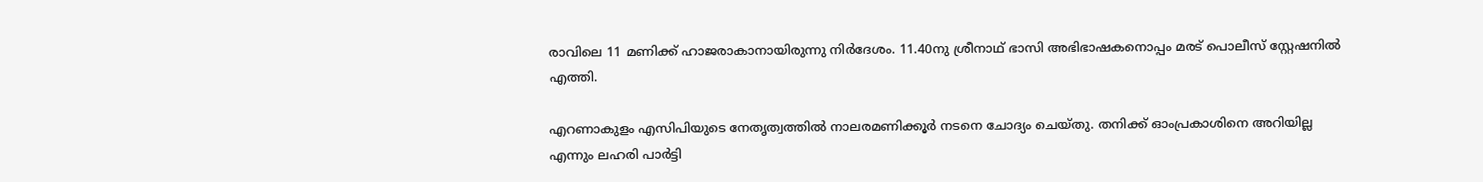രാവിലെ 11 മണിക്ക് ഹാജരാകാനായിരുന്നു നിർദേശം. 11.40നു ശ്രീനാഥ്‌ ഭാസി അഭിഭാഷകനൊപ്പം മരട് പൊലീസ് സ്റ്റേഷനിൽ എത്തി.

എറണാകുളം എസിപിയുടെ നേതൃത്വത്തിൽ നാലരമണിക്കൂർ നടനെ ചോദ്യം ചെയ്തു. തനിക്ക് ഓംപ്രകാശിനെ അറിയില്ല എന്നും ലഹരി പാർട്ടി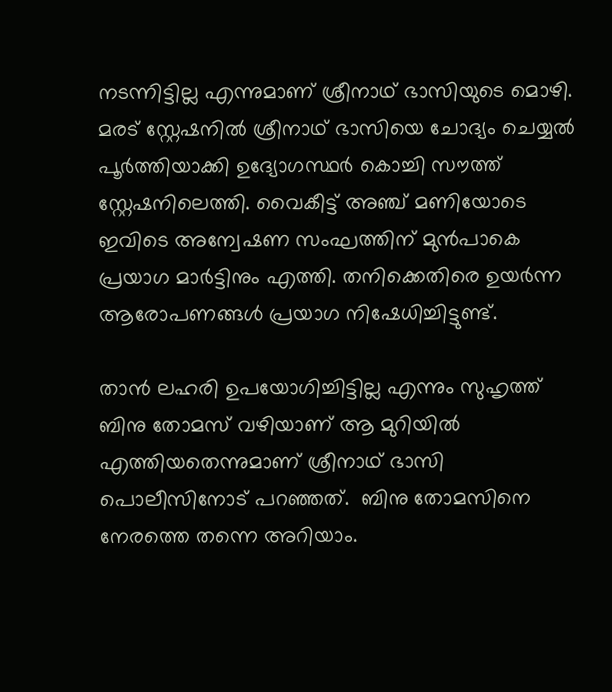നടന്നിട്ടില്ല എന്നുമാണ് ശ്രീനാഥ് ഭാസിയുടെ മൊഴി. മരട് സ്റ്റേഷനിൽ ശ്രീനാഥ് ഭാസിയെ ചോദ്യം ചെയ്യൽ പൂർത്തിയാക്കി ഉദ്യോഗസ്ഥർ കൊച്ചി സൗത്ത് സ്റ്റേഷനിലെത്തി. വൈകീട്ട് അഞ്ച് മണിയോടെ ഇവിടെ അന്വേഷണ സംഘത്തിന് മുൻപാകെ പ്രയാഗ മാർട്ടിനും എത്തി. തനിക്കെതിരെ ഉയർന്ന ആരോപണങ്ങൾ പ്രയാഗ നിഷേധിച്ചിട്ടുണ്ട്.

താൻ ലഹരി ഉപയോഗിച്ചിട്ടില്ല എന്നും സുഹൃത്ത് ബിനു തോമസ് വഴിയാണ് ആ മുറിയിൽ എത്തിയതെന്നുമാണ് ശ്രീനാഥ് ഭാസി പൊലീസിനോട് പറഞ്ഞത്.  ബിനു തോമസിനെ നേരത്തെ തന്നെ അറിയാം.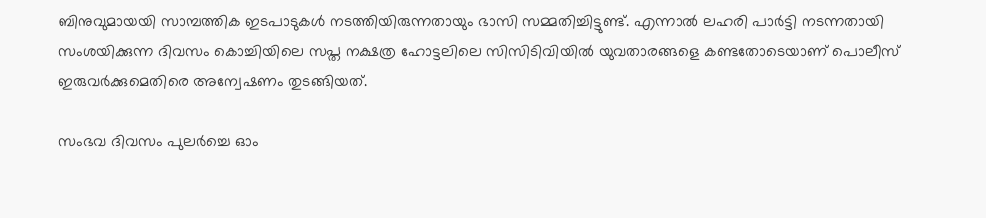ബിനുവുമായയി സാമ്പത്തിക ഇടപാടുകൾ നടത്തിയിരുന്നതായും ഭാസി സമ്മതിച്ചിട്ടുണ്ട്. എന്നാൽ ലഹരി പാർട്ടി നടന്നതായി സംശയിക്കുന്ന ദിവസം കൊച്ചിയിലെ സപ്ത നക്ഷത്ര ഹോട്ടലിലെ സിസിടിവിയിൽ യുവതാരങ്ങളെ കണ്ടതോടെയാണ് പൊലീസ് ഇരുവർക്കുമെതിരെ അന്വേഷണം തുടങ്ങിയത്.

സംഭവ ദിവസം പുലർച്ചെ ഓം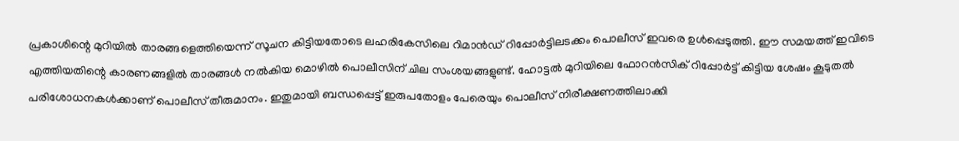പ്രകാശിന്റെ മുറിയിൽ താരങ്ങളെത്തിയെന്ന് സൂചന കിട്ടിയതോടെ ലഹരികേസിലെ റിമാൻഡ് റിപ്പോർട്ടിലടക്കം പൊലീസ് ഇവരെ ഉൾപ്പെടുത്തി. ഈ സമയത്ത് ഇവിടെ എത്തിയതിന്റെ കാരണങ്ങളിൽ താരങ്ങൾ നൽകിയ മൊഴിൽ പൊലീസിന് ചില സംശയങ്ങളുണ്ട്. ഹോട്ടൽ മുറിയിലെ ഫോറൻസിക് റിപ്പോർട്ട് കിട്ടിയ ശേഷം കൂടുതൽ പരിശോധനകൾക്കാണ് പൊലീസ് തീരുമാനം. ഇതുമായി ബന്ധപ്പെട്ട് ഇരുപതോളം പേരെയും പൊലീസ് നിരീക്ഷണത്തിലാക്കി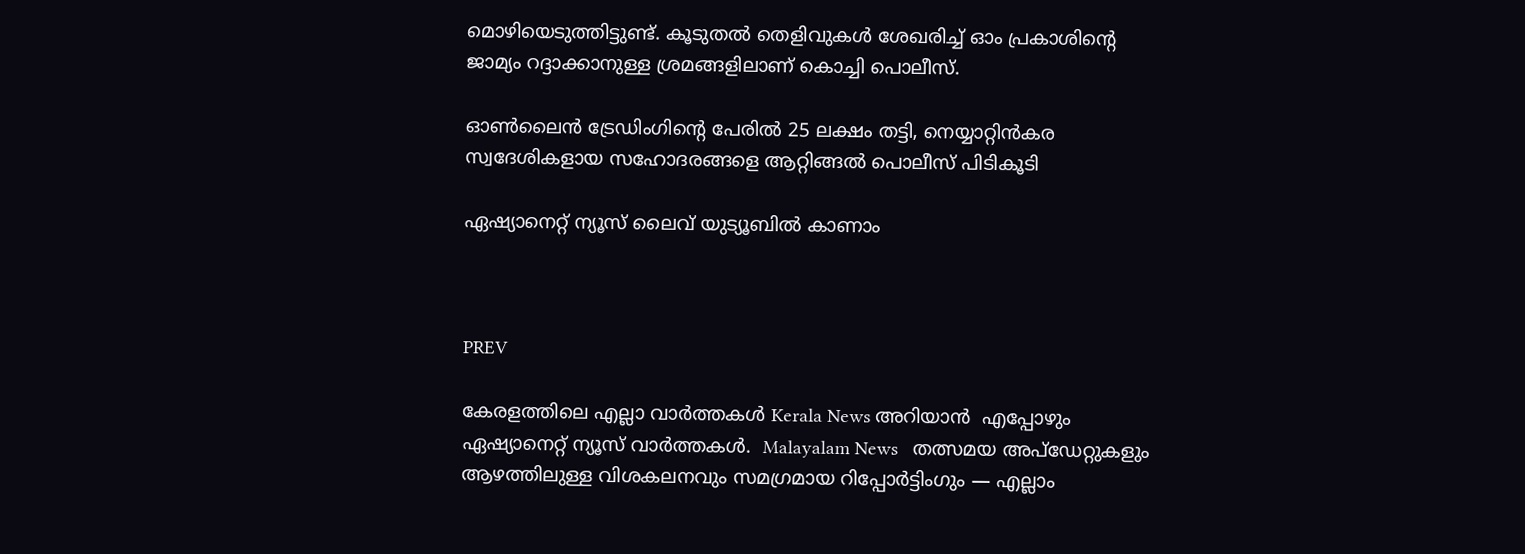മൊഴിയെടുത്തിട്ടുണ്ട്. കൂടുതൽ തെളിവുകൾ ശേഖരിച്ച് ഓം പ്രകാശിന്റെ ജാമ്യം റദ്ദാക്കാനുള്ള ശ്രമങ്ങളിലാണ് കൊച്ചി പൊലീസ്.

ഓൺലൈൻ ട്രേഡിംഗിന്റെ പേരിൽ 25 ലക്ഷം തട്ടി, നെയ്യാറ്റിൻകര സ്വദേശികളായ സഹോദരങ്ങളെ ആറ്റിങ്ങൽ പൊലീസ് പിടികൂടി

ഏഷ്യാനെറ്റ് ന്യൂസ് ലൈവ് യുട്യൂബിൽ കാണാം



PREV

കേരളത്തിലെ എല്ലാ വാർത്തകൾ Kerala News അറിയാൻ  എപ്പോഴും ഏഷ്യാനെറ്റ് ന്യൂസ് വാർത്തകൾ.  Malayalam News   തത്സമയ അപ്‌ഡേറ്റുകളും ആഴത്തിലുള്ള വിശകലനവും സമഗ്രമായ റിപ്പോർട്ടിംഗും — എല്ലാം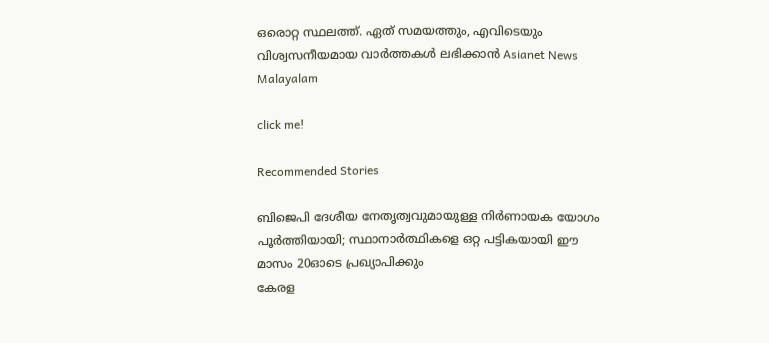ഒരൊറ്റ സ്ഥലത്ത്. ഏത് സമയത്തും, എവിടെയും വിശ്വസനീയമായ വാർത്തകൾ ലഭിക്കാൻ Asianet News Malayalam

click me!

Recommended Stories

ബിജെപി ദേശീയ നേതൃത്വവുമായുള്ള നിര്‍ണായക യോഗം പൂര്‍ത്തിയായി; സ്ഥാനാര്‍ത്ഥികളെ ഒറ്റ പട്ടികയായി ഈ മാസം 20ഓടെ പ്രഖ്യാപിക്കും
കേരള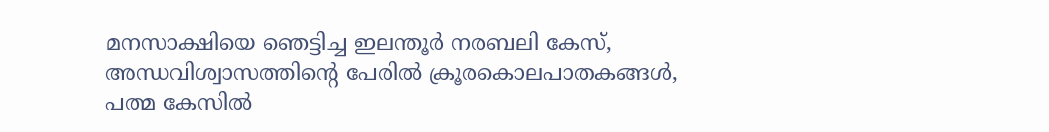മനസാക്ഷിയെ ‍ഞെട്ടിച്ച ഇലന്തൂർ നരബലി കേസ്, അന്ധവിശ്വാസത്തിന്റെ പേരിൽ ക്രൂരകൊലപാതകങ്ങൾ, പത്മ കേസിൽ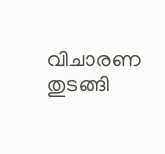വിചാരണ തുടങ്ങി